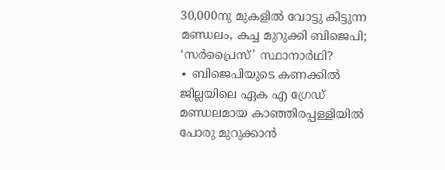30,000നു മുകളിൽ വോട്ടു കിട്ടുന്ന മണ്ഡലം, കച്ച മുറുക്കി ബിജെപി; ‘സർപ്രൈസ്’ സ്ഥാനാർഥി?
∙ ബിജെപിയുടെ കണക്കിൽ ജില്ലയിലെ ഏക എ ഗ്രേഡ് മണ്ഡലമായ കാഞ്ഞിരപ്പള്ളിയിൽ പോരു മുറുക്കാൻ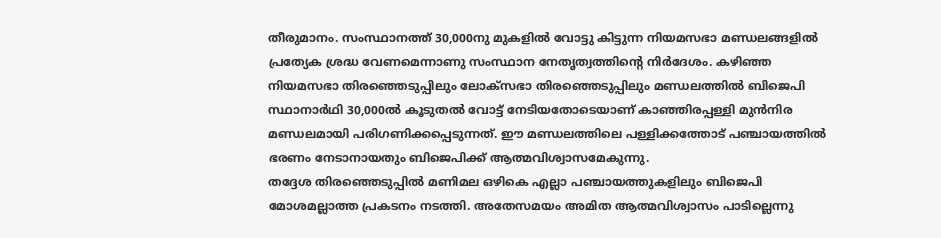തീരുമാനം. സംസ്ഥാനത്ത് 30,000നു മുകളിൽ വോട്ടു കിട്ടുന്ന നിയമസഭാ മണ്ഡലങ്ങളിൽ പ്രത്യേക ശ്രദ്ധ വേണമെന്നാണു സംസ്ഥാന നേതൃത്വത്തിന്റെ നിർദേശം. കഴിഞ്ഞ നിയമസഭാ തിരഞ്ഞെടുപ്പിലും ലോക്സഭാ തിരഞ്ഞെടുപ്പിലും മണ്ഡലത്തിൽ ബിജെപി സ്ഥാനാർഥി 30,000ൽ കൂടുതൽ വോട്ട് നേടിയതോടെയാണ് കാഞ്ഞിരപ്പള്ളി മുൻനിര മണ്ഡലമായി പരിഗണിക്കപ്പെടുന്നത്. ഈ മണ്ഡലത്തിലെ പള്ളിക്കത്തോട് പഞ്ചായത്തിൽ ഭരണം നേടാനായതും ബിജെപിക്ക് ആത്മവിശ്വാസമേകുന്നു.
തദ്ദേശ തിരഞ്ഞെടുപ്പിൽ മണിമല ഒഴികെ എല്ലാ പഞ്ചായത്തുകളിലും ബിജെപി മോശമല്ലാത്ത പ്രകടനം നടത്തി. അതേസമയം അമിത ആത്മവിശ്വാസം പാടില്ലെന്നു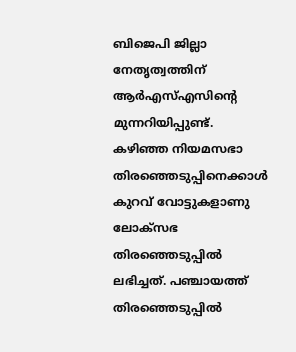ബിജെപി ജില്ലാ നേതൃത്വത്തിന് ആർഎസ്എസിന്റെ മുന്നറിയിപ്പുണ്ട്. കഴിഞ്ഞ നിയമസഭാ തിരഞ്ഞെടുപ്പിനെക്കാൾ കുറവ് വോട്ടുകളാണു ലോക്സഭ തിരഞ്ഞെടുപ്പിൽ ലഭിച്ചത്. പഞ്ചായത്ത് തിരഞ്ഞെടുപ്പിൽ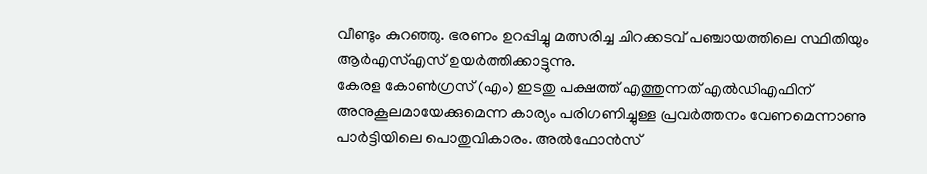വീണ്ടും കുറഞ്ഞു. ഭരണം ഉറപ്പിച്ചു മത്സരിച്ച ചിറക്കടവ് പഞ്ചായത്തിലെ സ്ഥിതിയും ആർഎസ്എസ് ഉയർത്തിക്കാട്ടുന്നു.
കേരള കോൺഗ്രസ് (എം) ഇടതു പക്ഷത്ത് എത്തുന്നത് എൽഡിഎഫിന് അനുകൂലമായേക്കുമെന്ന കാര്യം പരിഗണിച്ചുള്ള പ്രവർത്തനം വേണമെന്നാണു പാർട്ടിയിലെ പൊതുവികാരം. അൽഫോൻസ്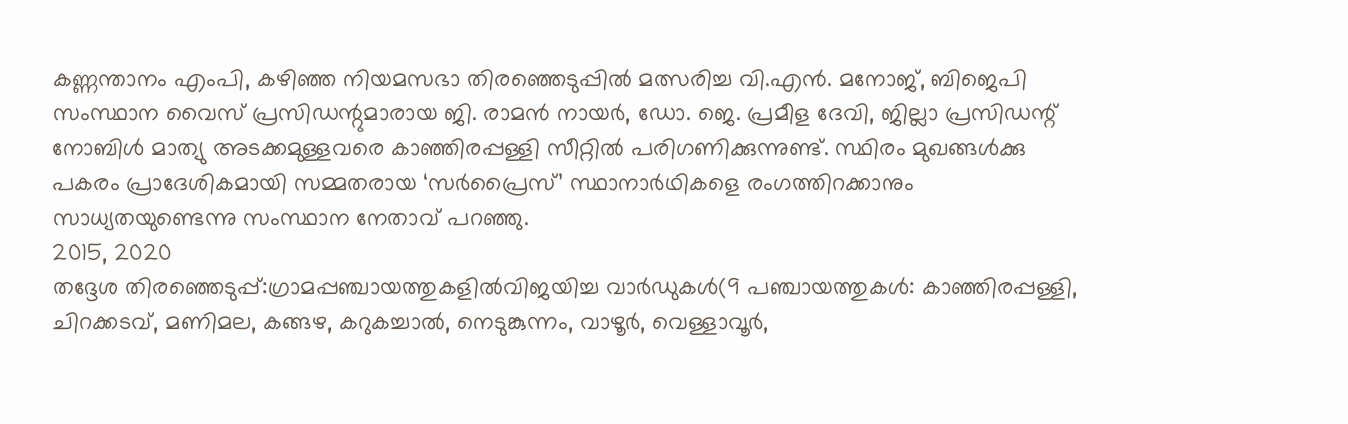കണ്ണന്താനം എംപി, കഴിഞ്ഞ നിയമസഭാ തിരഞ്ഞെടുപ്പിൽ മത്സരിച്ച വി.എൻ. മനോജ്, ബിജെപി സംസ്ഥാന വൈസ് പ്രസിഡന്റുമാരായ ജി. രാമൻ നായർ, ഡോ. ജെ. പ്രമീള ദേവി, ജില്ലാ പ്രസിഡന്റ് നോബിൾ മാത്യു അടക്കമുള്ളവരെ കാഞ്ഞിരപ്പള്ളി സീറ്റിൽ പരിഗണിക്കുന്നുണ്ട്. സ്ഥിരം മുഖങ്ങൾക്കു പകരം പ്രാദേശികമായി സമ്മതരായ ‘സർപ്രൈസ്’ സ്ഥാനാർഥികളെ രംഗത്തിറക്കാനും സാധ്യതയുണ്ടെന്നു സംസ്ഥാന നേതാവ് പറഞ്ഞു.
2015, 2020
തദ്ദേശ തിരഞ്ഞെടുപ്പ്:ഗ്രാമപ്പഞ്ചായത്തുകളിൽവിജയിച്ച വാർഡുകൾ(9 പഞ്ചായത്തുകൾ: കാഞ്ഞിരപ്പള്ളി, ചിറക്കടവ്, മണിമല, കങ്ങഴ, കറുകച്ചാൽ, നെടുങ്കുന്നം, വാഴൂർ, വെള്ളാവൂർ,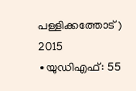പള്ളിക്കത്തോട് )
2015
∙യുഡിഎഫ്: 55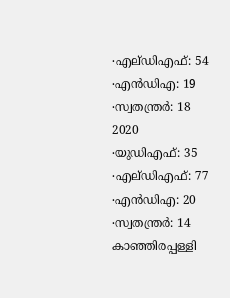∙എല്ഡിഎഫ്: 54
∙എൻഡിഎ: 19
∙സ്വതന്ത്രർ: 18
2020
∙യുഡിഎഫ്: 35
∙എല്ഡിഎഫ്: 77
∙എൻഡിഎ: 20
∙സ്വതന്ത്രർ: 14
കാഞ്ഞിരപ്പള്ളി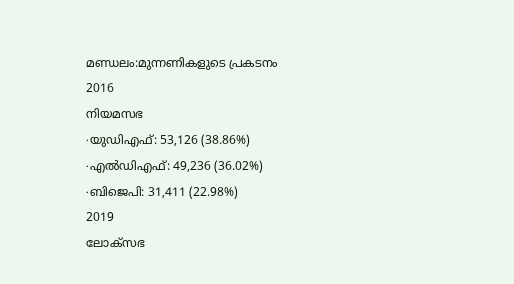മണ്ഡലം:മുന്നണികളുടെ പ്രകടനം
2016
നിയമസഭ
∙യുഡിഎഫ്: 53,126 (38.86%)
∙എൽഡിഎഫ്: 49,236 (36.02%)
∙ബിജെപി: 31,411 (22.98%)
2019
ലോക്സഭ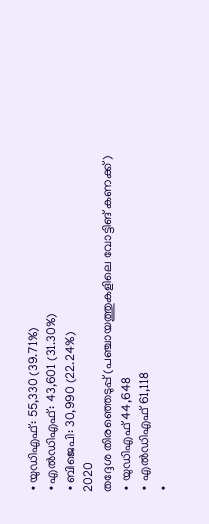∙യുഡിഎഫ്: 55,330 (39.71%)
∙എൽഡിഎഫ്: 43,601 (31.30%)
∙ബിജെപി: 30,990 (22.24%)
2020
തദ്ദേശ തിരഞ്ഞെടുപ്പ് (പഞ്ചായത്തുകളിലെ വോട്ടിങ് കണക്ക്)
∙ യുഡിഎഫ് 44,648
∙ എൽഡിഎഫ് 61,118
∙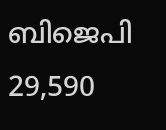ബിജെപി 29,590